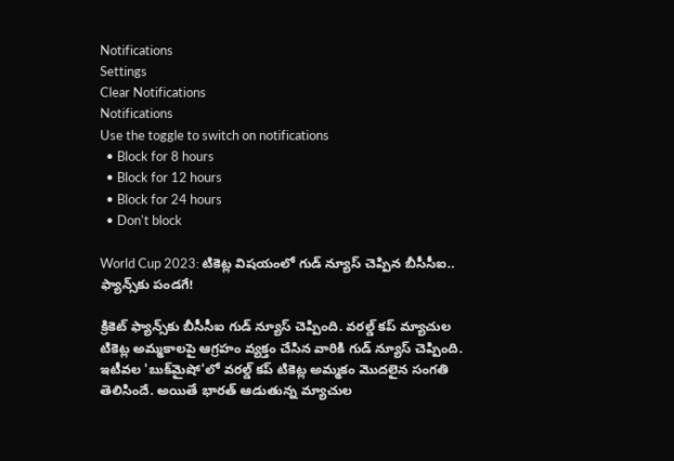Notifications
Settings
Clear Notifications
Notifications
Use the toggle to switch on notifications
  • Block for 8 hours
  • Block for 12 hours
  • Block for 24 hours
  • Don't block

World Cup 2023: టికెట్ల విషయంలో గుడ్ న్యూస్ చెప్పిన బీసీసీఐ.. ఫ్యాన్స్‌కు పండగే!

క్రికెట్ ఫ్యాన్స్‌కు బీసీసీఐ గుడ్ న్యూస్ చెప్పింది. వరల్డ్ కప్ మ్యాచుల టికెట్ల అమ్మకాలపై ఆగ్రహం వ్యక్తం చేసిన వారికి గుడ్ న్యూస్ చెప్పింది. ఇటీవల 'బుక్‌మైషో'లో వరల్డ్ కప్ టికెట్ల అమ్మకం మొదలైన సంగతి తెలిసిందే. అయితే భారత్ ఆడుతున్న మ్యాచుల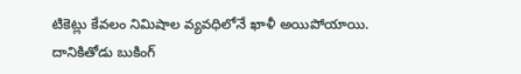టికెట్లు కేవలం నిమిషాల వ్యవధిలోనే ఖాళీ అయిపోయాయి. దానికితోడు బుకింగ్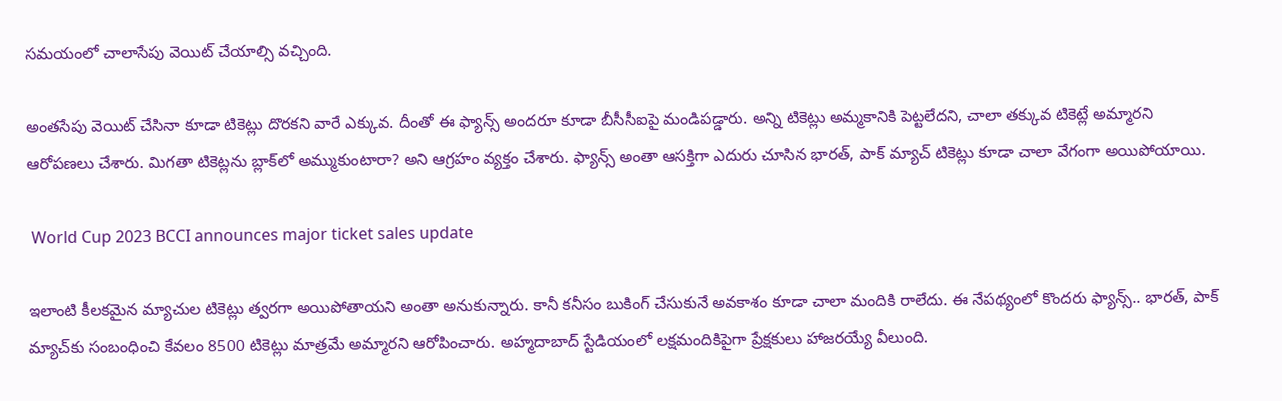సమయంలో చాలాసేపు వెయిట్ చేయాల్సి వచ్చింది.

అంతసేపు వెయిట్ చేసినా కూడా టికెట్లు దొరకని వారే ఎక్కువ. దీంతో ఈ ఫ్యాన్స్ అందరూ కూడా బీసీసీఐపై మండిపడ్డారు. అన్ని టికెట్లు అమ్మకానికి పెట్టలేదని, చాలా తక్కువ టికెట్లే అమ్మారని ఆరోపణలు చేశారు. మిగతా టికెట్లను బ్లాక్‌లో అమ్ముకుంటారా? అని ఆగ్రహం వ్యక్తం చేశారు. ఫ్యాన్స్ అంతా ఆసక్తిగా ఎదురు చూసిన భారత్, పాక్ మ్యాచ్ టికెట్లు కూడా చాలా వేగంగా అయిపోయాయి.

 World Cup 2023 BCCI announces major ticket sales update

ఇలాంటి కీలకమైన మ్యాచుల టికెట్లు త్వరగా అయిపోతాయని అంతా అనుకున్నారు. కానీ కనీసం బుకింగ్ చేసుకునే అవకాశం కూడా చాలా మందికి రాలేదు. ఈ నేపథ్యంలో కొందరు ఫ్యాన్స్.. భారత్, పాక్ మ్యాచ్‌కు సంబంధించి కేవలం 8500 టికెట్లు మాత్రమే అమ్మారని ఆరోపించారు. అహ్మదాబాద్ స్టేడియంలో లక్షమందికిపైగా ప్రేక్షకులు హాజరయ్యే వీలుంది.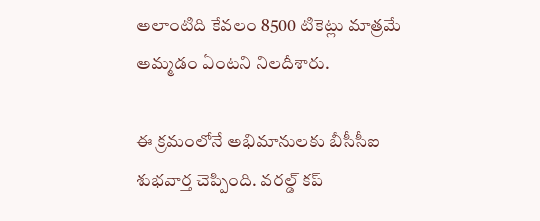అలాంటిది కేవలం 8500 టికెట్లు మాత్రమే అమ్మడం ఏంటని నిలదీశారు.

ఈ క్రమంలోనే అభిమానులకు బీసీసీఐ శుభవార్త చెప్పింది. వరల్డ్ కప్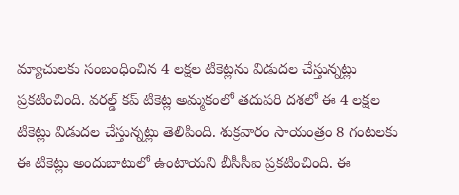మ్యాచులకు సంబంధించిన 4 లక్షల టికెట్లను విడుదల చేస్తున్నట్లు ప్రకటించింది. వరల్డ్ కప్ టికెట్ల అమ్మకంలో తదుపరి దశలో ఈ 4 లక్షల టికెట్లు విడుదల చేస్తున్నట్లు తెలిపింది. శుక్రవారం సాయంత్రం 8 గంటలకు ఈ టికెట్లు అందుబాటులో ఉంటాయని బీసీసీఐ ప్రకటించింది. ఈ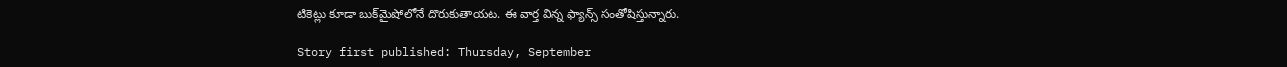టికెట్లు కూడా బుక్‌మైషోలోనే దొరుకుతాయట. ఈ వార్త విన్న ఫ్యాన్స్ సంతోషిస్తున్నారు.

Story first published: Thursday, September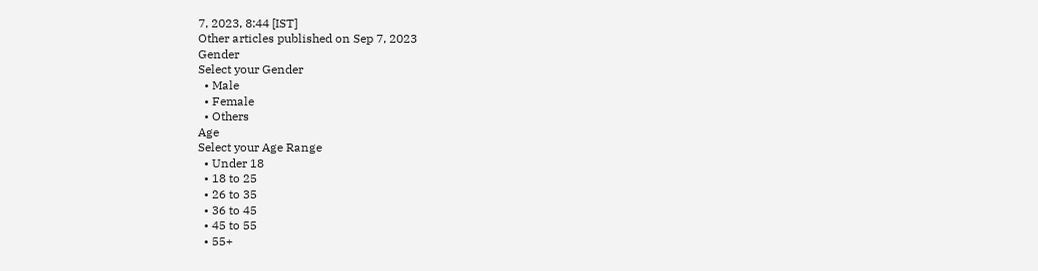7, 2023, 8:44 [IST]
Other articles published on Sep 7, 2023
Gender
Select your Gender
  • Male
  • Female
  • Others
Age
Select your Age Range
  • Under 18
  • 18 to 25
  • 26 to 35
  • 36 to 45
  • 45 to 55
  • 55+